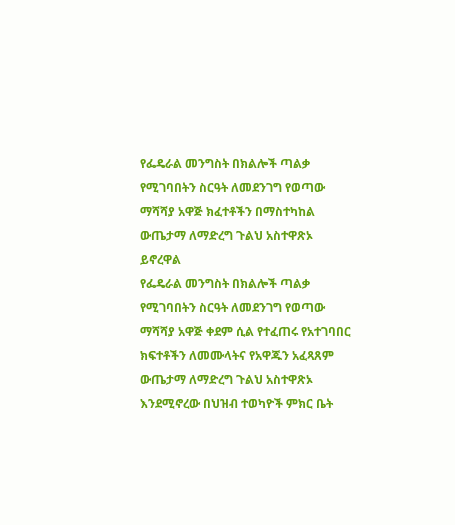የፌዴራል መንግስት በክልሎች ጣልቃ የሚገባበትን ስርዓት ለመደንገግ የወጣው ማሻሻያ አዋጅ ክፈተቶችን በማስተካከል ውጤታማ ለማድረግ ጉልህ አስተዋጽኦ ይኖረዋል
የፌዴራል መንግስት በክልሎች ጣልቃ የሚገባበትን ስርዓት ለመደንገግ የወጣው ማሻሻያ አዋጅ ቀደም ሲል የተፈጠሩ የአተገባበር ክፍተቶችን ለመሙላትና የአዋጁን አፈጻጸም ውጤታማ ለማድረግ ጉልህ አስተዋጽኦ እንደሚኖረው በህዝብ ተወካዮች ምክር ቤት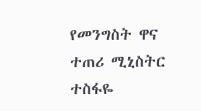የመንግስት ዋና ተጠሪ ሚኒስትር ተስፋዬ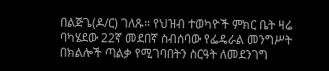በልጅጌ(ዶ/ር) ገለጹ። የህዝብ ተወካዮች ምክር ቤት ዛሬ ባካሄደው 22ኛ መደበኛ ስብሰባው የፌዴራል መንግሥት በክልሎች ጣልቃ የሚገባበትን ስርዓት ለመደንገግ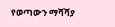የወጣውን ማሻሻያ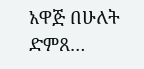አዋጅ በሁለት ድምጸ…